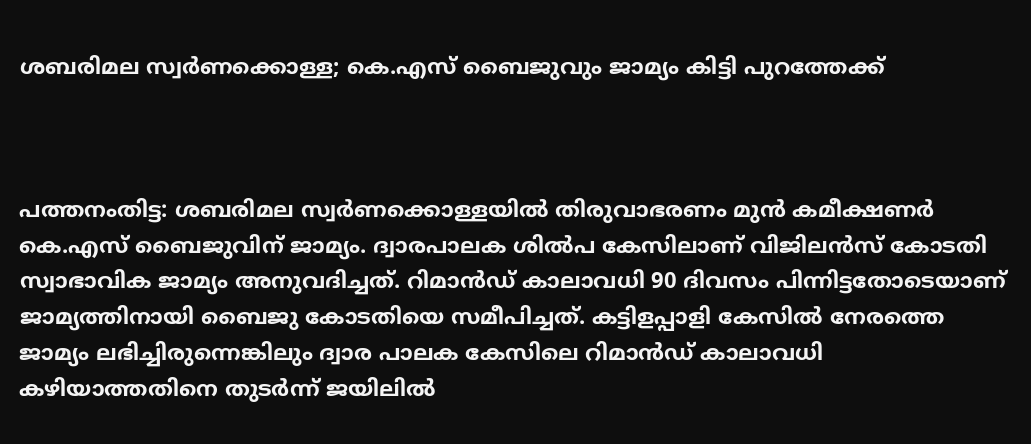ശബരിമല സ്വർണക്കൊള്ള; കെ.എസ് ബൈജുവും ജാമ്യം കിട്ടി പുറത്തേക്ക്



പത്തനംതിട്ട: ശബരിമല സ്വർണക്കൊള്ളയിൽ തിരുവാഭരണം മുൻ കമീക്ഷണർ കെ.എസ് ബൈജുവിന് ജാമ്യം. ദ്വാരപാലക ശിൽപ കേസിലാണ് വിജിലൻസ് കോടതി സ്വാഭാവിക ജാമ്യം അനുവദിച്ചത്. റിമാൻഡ് കാലാവധി 90 ദിവസം പിന്നിട്ടതോടെയാണ് ജാമ്യത്തിനായി ബൈജു കോടതിയെ സമീപിച്ചത്. കട്ടിളപ്പാളി കേസിൽ നേരത്തെ ജാമ്യം ലഭിച്ചിരുന്നെങ്കിലും ദ്വാര പാലക കേസിലെ റിമാൻഡ് കാലാവധി കഴിയാത്തതിനെ തുടർന്ന് ജയിലിൽ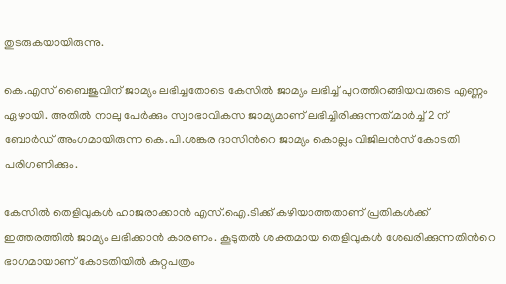തുടരുകയായിരുന്നു.

കെ.എസ് ബൈജുവിന് ജാമ്യം ലഭിച്ചതോടെ കേസിൽ ജാമ്യം ലഭിച്ച് പുറത്തിറങ്ങിയവരുടെ എണ്ണം ഏഴായി. അതിൽ നാലു പേർക്കും സ്വാഭാവികസ ജാമ്യമാണ് ലഭിച്ചിരിക്കുന്നത്.മാർച്ച് 2 ന് ബോർഡ് അംഗമായിരുന്ന കെ.പി.ശങ്കര ദാസിന്‍റെ ജാമ്യം കൊല്ലം വിജിലൻസ് കോടതി പരിഗണിക്കും.

കേസിൽ തെളിവുകൾ ഹാജരാക്കാൻ എസ്.ഐ.ടിക്ക് കഴിയാത്തതാണ് പ്രതികൾക്ക് ഇത്തരത്തിൽ ജാമ്യം ലഭിക്കാൻ കാരണം. കൂടുതൽ ശക്തമായ തെളിവുകൾ ശേഖരിക്കുന്നതിന്‍റെ ഭാഗമായാണ് കോടതിയിൽ കുറ്റപത്രം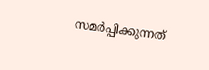സമർപ്പിക്കുന്നത്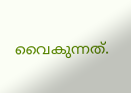വൈകുന്നത്.